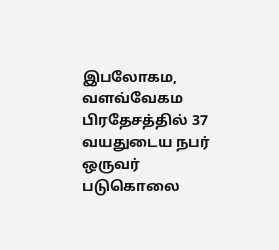இபலோகம, வளவ்வேகம பிரதேசத்தில் 37 வயதுடைய நபர் ஒருவர் படுகொலை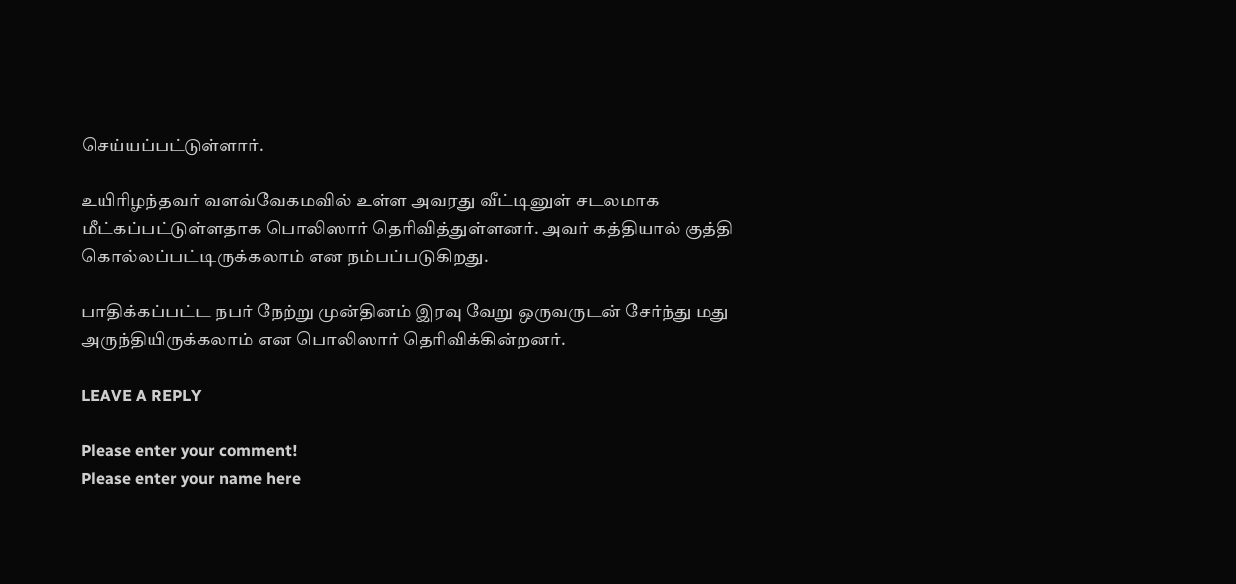செய்யப்பட்டுள்ளார்.

உயிரிழந்தவர் வளவ்வேகமவில் உள்ள அவரது வீட்டினுள் சடலமாக மீட்கப்பட்டுள்ளதாக பொலிஸார் தெரிவித்துள்ளனர். அவர் கத்தியால் குத்தி கொல்லப்பட்டிருக்கலாம் என நம்பப்படுகிறது.

பாதிக்கப்பட்ட நபர் நேற்று முன்தினம் இரவு வேறு ஒருவருடன் சேர்ந்து மது அருந்தியிருக்கலாம் என பொலிஸார் தெரிவிக்கின்றனர்.

LEAVE A REPLY

Please enter your comment!
Please enter your name here